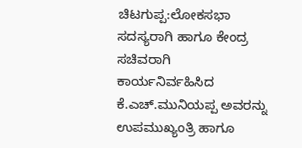ಚಿಟಗುಪ್ಪ:ಲೋಕಸಭಾ ಸದಸ್ಯರಾಗಿ ಹಾಗೂ ಕೇಂದ್ರ ಸಚಿವರಾಗಿ ಕಾರ್ಯನಿರ್ವಹಿಸಿದ ಕೆ.ಎಚ್.ಮುನಿಯಪ್ಪ ಅವರನ್ನು ಉಪಮುಖ್ಯಂತ್ರಿ ಹಾಗೂ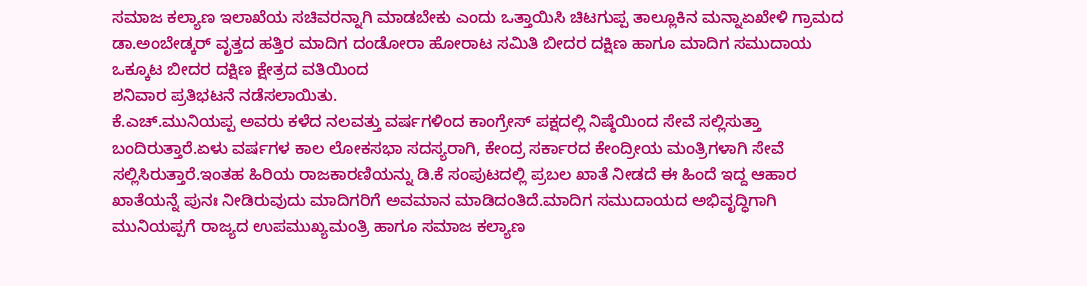ಸಮಾಜ ಕಲ್ಯಾಣ ಇಲಾಖೆಯ ಸಚಿವರನ್ನಾಗಿ ಮಾಡಬೇಕು ಎಂದು ಒತ್ತಾಯಿಸಿ ಚಿಟಗುಪ್ಪ ತಾಲ್ಲೂಕಿನ ಮನ್ನಾಏಖೇಳಿ ಗ್ರಾಮದ ಡಾ.ಅಂಬೇಡ್ಕರ್ ವೃತ್ತದ ಹತ್ತಿರ ಮಾದಿಗ ದಂಡೋರಾ ಹೋರಾಟ ಸಮಿತಿ ಬೀದರ ದಕ್ಷಿಣ ಹಾಗೂ ಮಾದಿಗ ಸಮುದಾಯ ಒಕ್ಕೂಟ ಬೀದರ ದಕ್ಷಿಣ ಕ್ಷೇತ್ರದ ವತಿಯಿಂದ
ಶನಿವಾರ ಪ್ರತಿಭಟನೆ ನಡೆಸಲಾಯಿತು.
ಕೆ.ಎಚ್.ಮುನಿಯಪ್ಪ ಅವರು ಕಳೆದ ನಲವತ್ತು ವರ್ಷಗಳಿಂದ ಕಾಂಗ್ರೇಸ್ ಪಕ್ಷದಲ್ಲಿ ನಿಷ್ಠೆಯಿಂದ ಸೇವೆ ಸಲ್ಲಿಸುತ್ತಾ ಬಂದಿರುತ್ತಾರೆ.ಏಳು ವರ್ಷಗಳ ಕಾಲ ಲೋಕಸಭಾ ಸದಸ್ಯರಾಗಿ, ಕೇಂದ್ರ ಸರ್ಕಾರದ ಕೇಂದ್ರೀಯ ಮಂತ್ರಿಗಳಾಗಿ ಸೇವೆ ಸಲ್ಲಿಸಿರುತ್ತಾರೆ.ಇಂತಹ ಹಿರಿಯ ರಾಜಕಾರಣಿಯನ್ನು ಡಿ.ಕೆ ಸಂಪುಟದಲ್ಲಿ ಪ್ರಬಲ ಖಾತೆ ನೀಡದೆ ಈ ಹಿಂದೆ ಇದ್ದ ಆಹಾರ ಖಾತೆಯನ್ನೆ ಪುನಃ ನೀಡಿರುವುದು ಮಾದಿಗರಿಗೆ ಅವಮಾನ ಮಾಡಿದಂತಿದೆ.ಮಾದಿಗ ಸಮುದಾಯದ ಅಭಿವೃದ್ಧಿಗಾಗಿ ಮುನಿಯಪ್ಪಗೆ ರಾಜ್ಯದ ಉಪಮುಖ್ಯಮಂತ್ರಿ ಹಾಗೂ ಸಮಾಜ ಕಲ್ಯಾಣ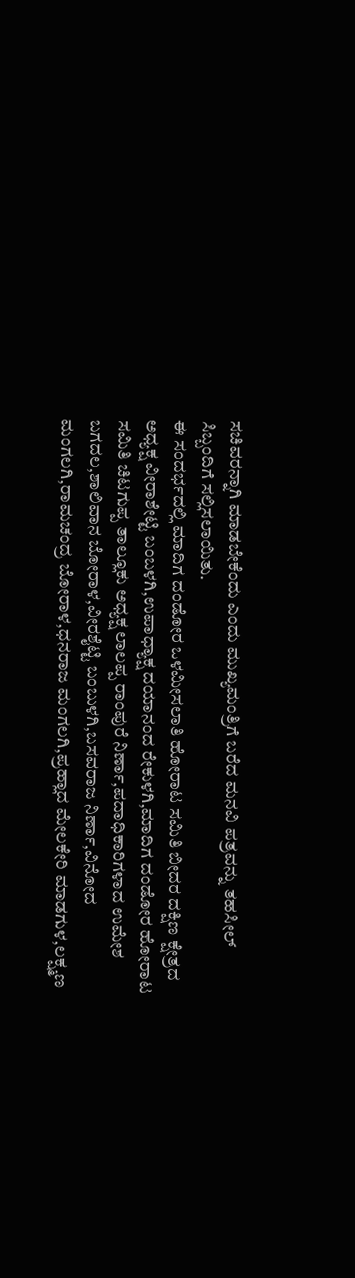ಸಚಿವರನ್ನಾಗಿ ಮಾಡಬೇಕೆಂದು ಎಂದು ಮುಖ್ಯಮಂತ್ರಿಗೆ ಬರೆದ ಮನವಿ ಪತ್ರವನ್ನು ತಹಸೀಲ್ ಸಿಬ್ಬಂದಿಗೆ ಸಲ್ಲಿಸಲಾಯಿತು.
ಈ ಸಂದರ್ಭದಲ್ಲಿ ಮಾದಿಗ ದಂಡೋರ ಒಳಮೀಸಲಾತಿ ಹೋರಾಟ ಸಮಿತಿ ಬೀದರ ದಕ್ಷಿಣ ಕ್ಷೇತ್ರದ ಅಧ್ಯಕ್ಷ ವೀರಾಶೇಟ್ಟಿ ಬಂಬಳಗಿ,ಉಪಾಧ್ಯಾಕ್ಷ ದಯಾನಂದ ರೇಕುಳಗಿ,ಮಾದಿಗ ದಂಡೋರ ಹೋರಾಟ ಸಮಿತಿ ಚಿಟಗುಪ್ಪ ತಾಲ್ಲೂಕು ಅಧ್ಯಕ್ಷ ಲಾಲಪ್ಪ ರಾಂಪುರೆ ನಿರ್ಣಾ,ಪದಾಧಿಕಾರಿಗಳಾದ ಉಮೇಶ ಬಗದಲ,ಶಾಲಿವಾನ ಬೋರಾಳ,ವೀರಶೈಟ್ಟಿ ಬಂಬುಳಗಿ,ಬಸವರಾಜ ನಿರ್ಣಾ,ವಿನೋದ ಮಂಗಲಗಿ,ರಾಮಚಂದ್ರ ಬೋರಾಳ,ಧನರಾಜ ಮಂಗಲಗಿ,ಪ್ರಹ್ಲಾದ ಮೇಲಕೇರಿ ಮಾಡಗುಳ,ಲಕ್ಷ್ಮಣ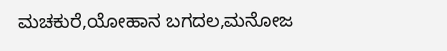ಮಚಕುರೆ,ಯೋಹಾನ ಬಗದಲ,ಮನೋಜ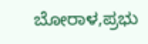ಬೋರಾಳ,ಪ್ರಭು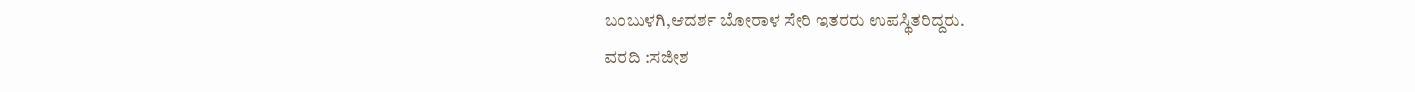ಬಂಬುಳಗಿ,ಆದರ್ಶ ಬೋರಾಳ ಸೇರಿ ಇತರರು ಉಪಸ್ಥಿತರಿದ್ದರು.
ವರದಿ :ಸಜೀಶ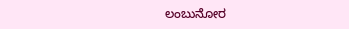ಲಂಬುನೋರ